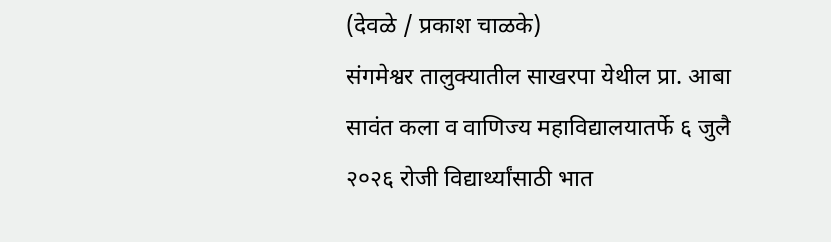(देवळे / प्रकाश चाळके)
संगमेश्वर तालुक्यातील साखरपा येथील प्रा. आबा सावंत कला व वाणिज्य महाविद्यालयातर्फे ६ जुलै २०२६ रोजी विद्यार्थ्यांसाठी भात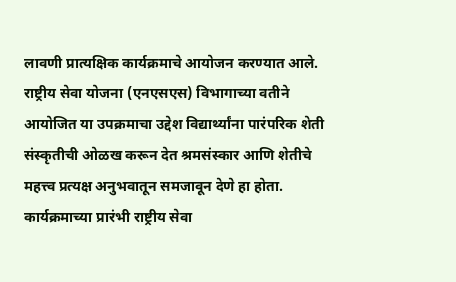लावणी प्रात्यक्षिक कार्यक्रमाचे आयोजन करण्यात आले. राष्ट्रीय सेवा योजना (एनएसएस) विभागाच्या वतीने आयोजित या उपक्रमाचा उद्देश विद्यार्थ्यांना पारंपरिक शेती संस्कृतीची ओळख करून देत श्रमसंस्कार आणि शेतीचे महत्त्व प्रत्यक्ष अनुभवातून समजावून देणे हा होता.
कार्यक्रमाच्या प्रारंभी राष्ट्रीय सेवा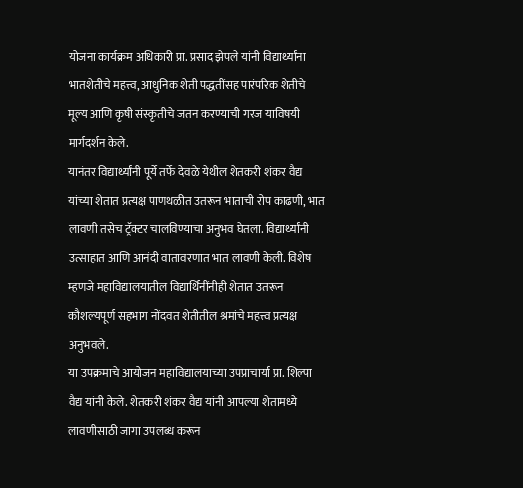योजना कार्यक्रम अधिकारी प्रा. प्रसाद झेपले यांनी विद्यार्थ्यांना भातशेतीचे महत्त्व, आधुनिक शेती पद्धतींसह पारंपरिक शेतीचे मूल्य आणि कृषी संस्कृतीचे जतन करण्याची गरज याविषयी मार्गदर्शन केले.
यानंतर विद्यार्थ्यांनी पूर्ये तर्फे देवळे येथील शेतकरी शंकर वैद्य यांच्या शेतात प्रत्यक्ष पाणथळीत उतरून भाताची रोप काढणी, भात लावणी तसेच ट्रॅक्टर चालविण्याचा अनुभव घेतला. विद्यार्थ्यांनी उत्साहात आणि आनंदी वातावरणात भात लावणी केली. विशेष म्हणजे महाविद्यालयातील विद्यार्थिनींनीही शेतात उतरून कौशल्यपूर्ण सहभाग नोंदवत शेतीतील श्रमांचे महत्त्व प्रत्यक्ष अनुभवले.
या उपक्रमाचे आयोजन महाविद्यालयाच्या उपप्राचार्या प्रा. शिल्पा वैद्य यांनी केले. शेतकरी शंकर वैद्य यांनी आपल्या शेतामध्ये लावणीसाठी जागा उपलब्ध करून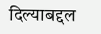दिल्याबद्दल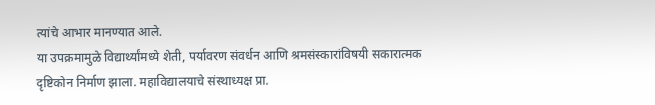त्यांचे आभार मानण्यात आले.
या उपक्रमामुळे विद्यार्थ्यांमध्ये शेती, पर्यावरण संवर्धन आणि श्रमसंस्कारांविषयी सकारात्मक दृष्टिकोन निर्माण झाला. महाविद्यालयाचे संस्थाध्यक्ष प्रा.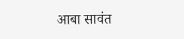आबा सावंत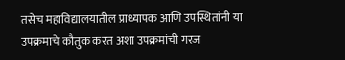तसेच महाविद्यालयातील प्राध्यापक आणि उपस्थितांनी या उपक्रमाचे कौतुक करत अशा उपक्रमांची गरज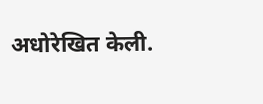अधोरेखित केली.